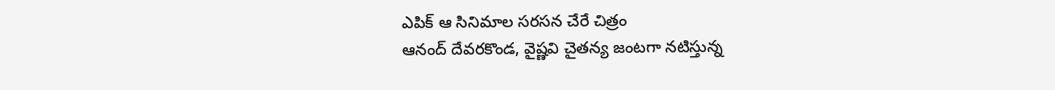ఎపిక్ ఆ సినిమాల సరసన చేరే చిత్రం
ఆనంద్ దేవరకొండ, వైష్ణవి చైతన్య జంటగా నటిస్తున్న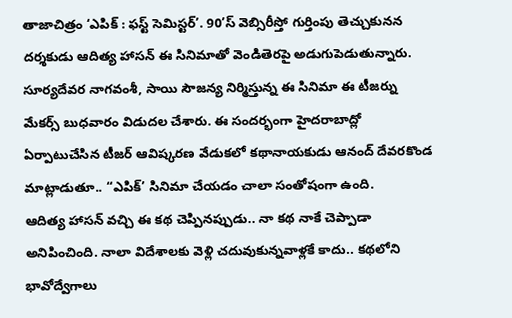తాజాచిత్రం ‘ఎపిక్ : ఫస్ట్ సెమిస్టర్’. 90’స్ వెబ్సిరీస్తో గుర్తింపు తెచ్చుకునన దర్శకుడు ఆదిత్య హాసన్ ఈ సినిమాతో వెండితెరపై అడుగుపెడుతున్నారు. సూర్యదేవర నాగవంశీ, సాయి సౌజన్య నిర్మిస్తున్న ఈ సినిమా ఈ టీజర్ను మేకర్స్ బుధవారం విడుదల చేశారు. ఈ సందర్భంగా హైదరాబాద్లో ఏర్పాటుచేసిన టీజర్ ఆవిష్కరణ వేడుకలో కథానాయకుడు ఆనంద్ దేవరకొండ మాట్లాడుతూ.. “ఎపిక్’ సినిమా చేయడం చాలా సంతోషంగా ఉంది.
ఆదిత్య హాసన్ వచ్చి ఈ కథ చెప్పినప్పుడు.. నా కథ నాకే చెప్పాడా అనిపించింది. నాలా విదేశాలకు వెళ్లి చదువుకున్నవాళ్లకే కాదు.. కథలోని భావోద్వేగాలు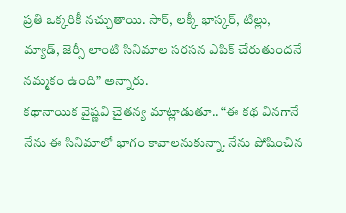ప్రతి ఒక్కరికీ నచ్చుతాయి. సార్, లక్కీ భాస్కర్, టిల్లు, మ్యాడ్, జెర్సీ లాంటి సినిమాల సరసన ఎపిక్ చేరుతుందనే నమ్మకం ఉంది” అన్నారు.
కథానాయిక వైష్ణవి చైతన్య మాట్లాడుతూ.. “ఈ కథ వినగానే నేను ఈ సినిమాలో భాగం కావాలనుకున్నా. నేను పోషించిన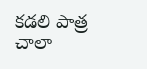కడలి పాత్ర చాలా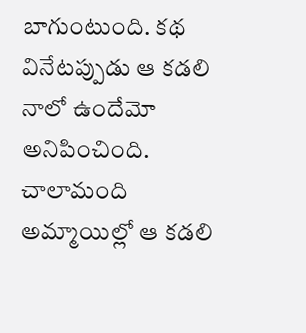బాగుంటుంది. కథ వినేటప్పుడు ఆ కడలి నాలో ఉందేమో అనిపించింది. చాలామంది అమ్మాయిల్లో ఆ కడలి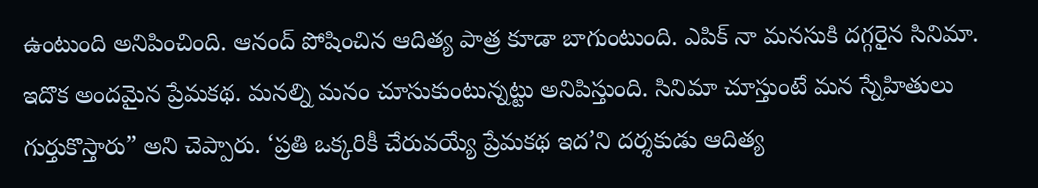ఉంటుంది అనిపించింది. ఆనంద్ పోషించిన ఆదిత్య పాత్ర కూడా బాగుంటుంది. ఎపిక్ నా మనసుకి దగ్గరైన సినిమా. ఇదొక అందమైన ప్రేమకథ. మనల్ని మనం చూసుకుంటున్నట్టు అనిపిస్తుంది. సినిమా చూస్తుంటే మన స్నేహితులు గుర్తుకొస్తారు” అని చెప్పారు. ‘ప్రతి ఒక్కరికీ చేరువయ్యే ప్రేమకథ ఇద’ని దర్శకుడు ఆదిత్య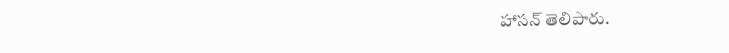హాసన్ తెలిపారు.